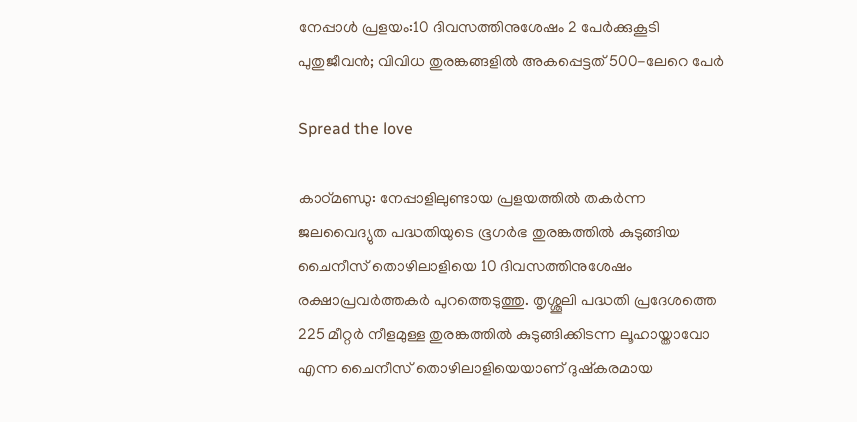നേപ്പാൾ പ്രളയം:10 ദിവസത്തിനുശേഷം 2 പേർക്കുകൂടി പുതുജീവൻ; വിവിധ തുരങ്കങ്ങളിൽ അകപ്പെട്ടത് 500-ലേറെ പേർ

Spread the love

കാഠ്മണ്ഡു: നേപ്പാളിലുണ്ടായ പ്രളയത്തിൽ തകർന്ന ജലവൈദ്യുത പദ്ധതിയുടെ ഭൂഗർഭ തുരങ്കത്തിൽ കുടുങ്ങിയ ചൈനീസ് തൊഴിലാളിയെ 10 ദിവസത്തിനുശേഷം രക്ഷാപ്രവർത്തകർ പുറത്തെടുത്തു. തൃശ്ശൂലി പദ്ധതി പ്രദേശത്തെ 225 മീറ്റർ നീളമുള്ള തുരങ്കത്തിൽ കുടുങ്ങിക്കിടന്ന ലൂഹായ്താവോ എന്ന ചൈനീസ് തൊഴിലാളിയെയാണ് ദുഷ്കരമായ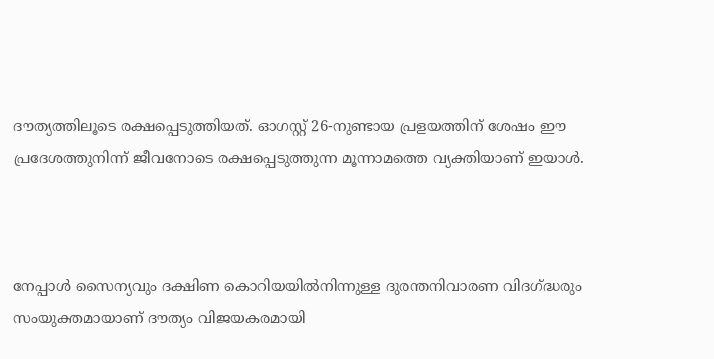ദൗത്യത്തിലൂടെ രക്ഷപ്പെടുത്തിയത്. ഓഗസ്റ്റ് 26-നുണ്ടായ പ്രളയത്തിന് ശേഷം ഈ പ്രദേശത്തുനിന്ന് ജീവനോടെ രക്ഷപ്പെടുത്തുന്ന മൂന്നാമത്തെ വ്യക്തിയാണ് ഇയാൾ.



നേപ്പാൾ സൈന്യവും ദക്ഷിണ കൊറിയയിൽനിന്നുള്ള ദുരന്തനിവാരണ വിദഗ്ദ്ധരും സംയുക്തമായാണ് ദൗത്യം വിജയകരമായി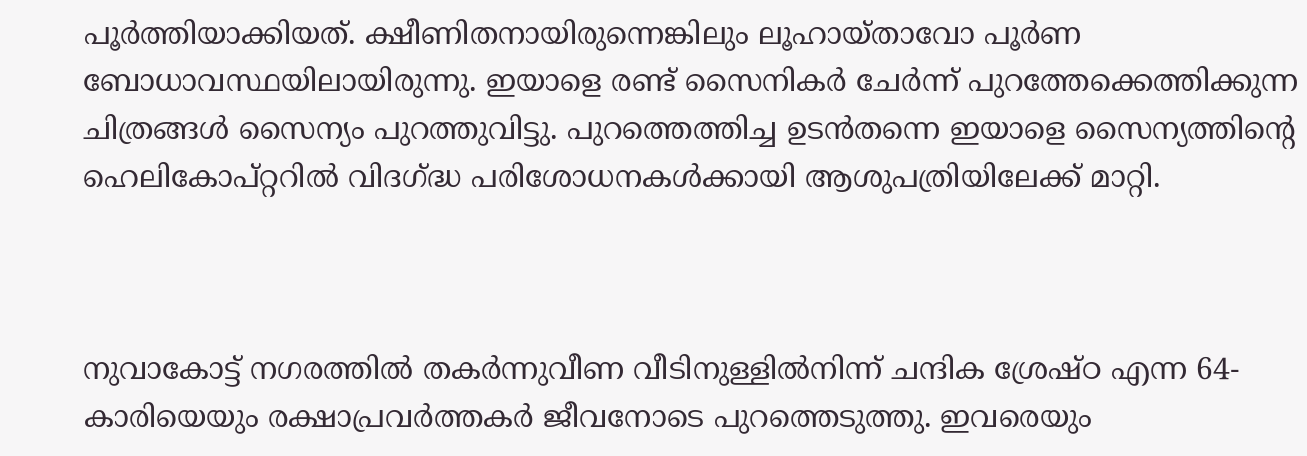പൂർത്തിയാക്കിയത്. ക്ഷീണിതനായിരുന്നെങ്കിലും ലൂഹായ്താവോ പൂർണ ബോധാവസ്ഥയിലായിരുന്നു. ഇയാളെ രണ്ട് സൈനികർ ചേർന്ന് പുറത്തേക്കെത്തിക്കുന്ന ചിത്രങ്ങൾ സൈന്യം പുറത്തുവിട്ടു. പുറത്തെത്തിച്ച ഉടൻതന്നെ ഇയാളെ സൈന്യത്തിന്റെ ഹെലികോപ്റ്ററിൽ വിദഗ്ദ്ധ പരിശോധനകൾക്കായി ആശുപത്രിയിലേക്ക് മാറ്റി.



നുവാകോട്ട് നഗരത്തിൽ തകർന്നുവീണ വീടിനുള്ളിൽനിന്ന് ചന്ദിക ശ്രേഷ്ഠ എന്ന 64-കാരിയെയും രക്ഷാപ്രവർത്തകർ ജീവനോടെ പുറത്തെടുത്തു. ഇവരെയും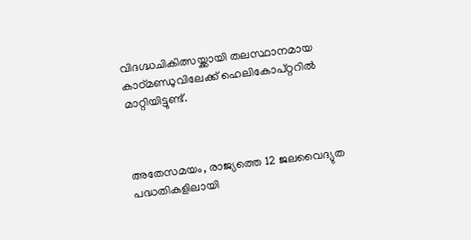വിദഗ്ദ്ധചികിത്സയ്ക്കായി തലസ്ഥാനമായ കാഠ്മണ്ഡുവിലേക്ക് ഹെലികോപ്റ്ററിൽ മാറ്റിയിട്ടുണ്ട്.



അതേസമയം, രാജ്യത്തെ 12 ജലവൈദ്യുത പദ്ധതികളിലായി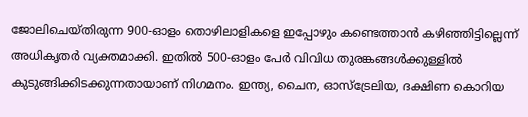ജോലിചെയ്തിരുന്ന 900-ഓളം തൊഴിലാളികളെ ഇപ്പോഴും കണ്ടെത്താൻ കഴിഞ്ഞിട്ടില്ലെന്ന് അധികൃതർ വ്യക്തമാക്കി. ഇതിൽ 500-ഓളം പേർ വിവിധ തുരങ്കങ്ങൾക്കുള്ളിൽ കുടുങ്ങിക്കിടക്കുന്നതായാണ് നിഗമനം. ഇന്ത്യ, ചൈന, ഓസ്‌ട്രേലിയ, ദക്ഷിണ കൊറിയ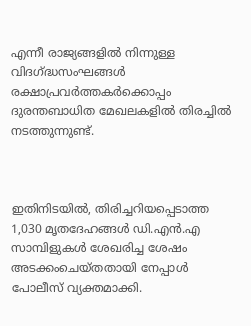എന്നീ രാജ്യങ്ങളിൽ നിന്നുള്ള വിദഗ്ദ്ധസംഘങ്ങൾ രക്ഷാപ്രവർത്തകർക്കൊപ്പം ദുരന്തബാധിത മേഖലകളിൽ തിരച്ചിൽ നടത്തുന്നുണ്ട്.



ഇതിനിടയിൽ, തിരിച്ചറിയപ്പെടാത്ത 1,030 മൃതദേഹങ്ങൾ ഡി.എൻ.എ സാമ്പിളുകൾ ശേഖരിച്ച ശേഷം അടക്കംചെയ്തതായി നേപ്പാൾ പോലീസ് വ്യക്തമാക്കി.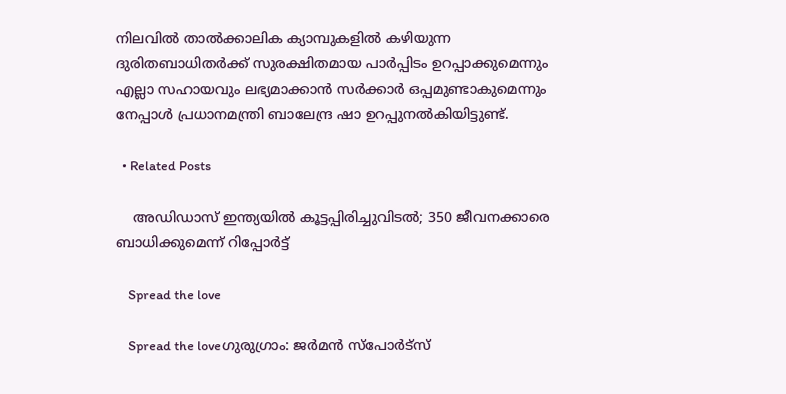നിലവിൽ താൽക്കാലിക ക്യാമ്പുകളിൽ കഴിയുന്ന ദുരിതബാധിതർക്ക് സുരക്ഷിതമായ പാർപ്പിടം ഉറപ്പാക്കുമെന്നും എല്ലാ സഹായവും ലഭ്യമാക്കാൻ സർക്കാർ ഒപ്പമുണ്ടാകുമെന്നും നേപ്പാൾ പ്രധാനമന്ത്രി ബാലേന്ദ്ര ഷാ ഉറപ്പുനൽകിയിട്ടുണ്ട്.

  • Related Posts

    അഡിഡാസ് ഇന്ത്യയില്‍ കൂട്ടപ്പിരിച്ചുവിടല്‍; 350 ജീവനക്കാരെ ബാധിക്കുമെന്ന് റിപ്പോര്‍ട്ട്

    Spread the love

    Spread the loveഗുരുഗ്രാം: ജര്‍മന്‍ സ്‌പോര്‍ട്‌സ്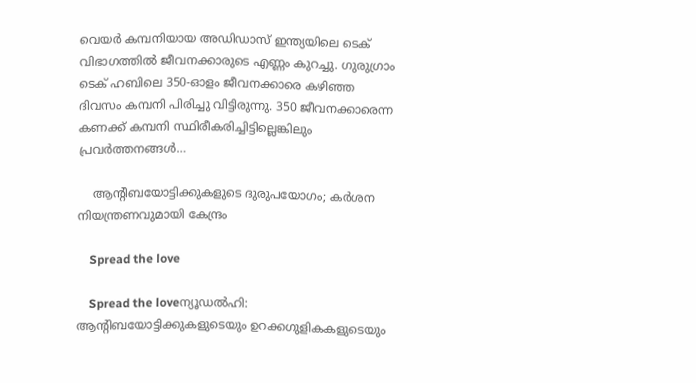വെയര്‍ കമ്പനിയായ അഡിഡാസ് ഇന്ത്യയിലെ ടെക് വിഭാഗത്തില്‍ ജീവനക്കാരുടെ എണ്ണം കുറച്ചു. ഗുരുഗ്രാം ടെക് ഹബിലെ 350-ഓളം ജീവനക്കാരെ കഴിഞ്ഞ ദിവസം കമ്പനി പിരിച്ചു വിട്ടിരുന്നു. 350 ജീവനക്കാരെന്ന കണക്ക് കമ്പനി സ്ഥിരീകരിച്ചിട്ടില്ലെങ്കിലും പ്രവര്‍ത്തനങ്ങള്‍…

    ആന്റിബയോട്ടിക്കുകളുടെ ദുരുപയോഗം; കർശന നിയന്ത്രണവുമായി കേന്ദ്രം

    Spread the love

    Spread the loveന്യൂഡൽഹി: ആന്റിബയോട്ടിക്കുകളുടെയും ഉറക്കഗുളികകളുടെയും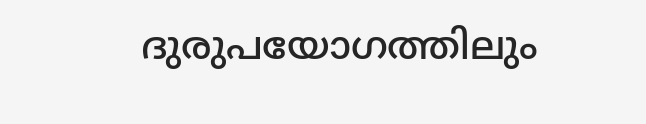ദുരുപയോഗത്തിലും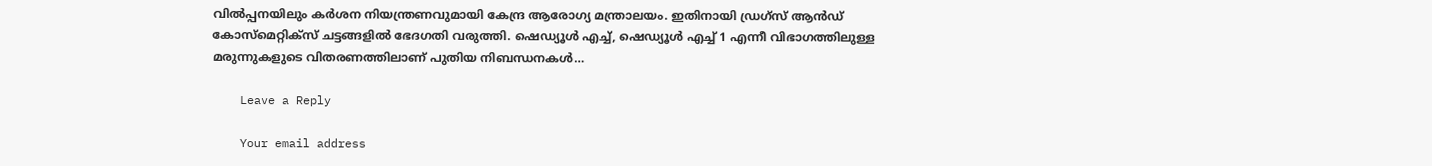വിൽപ്പനയിലും കർശന നിയന്ത്രണവുമായി കേന്ദ്ര ആരോഗ്യ മന്ത്രാലയം. ഇതിനായി ഡ്രഗ്സ് ആൻഡ് കോസ്മെറ്റിക്സ് ചട്ടങ്ങളിൽ ഭേദഗതി വരുത്തി. ഷെഡ്യൂൾ എച്ച്, ഷെഡ്യൂൾ എച്ച് 1 എന്നീ വിഭാഗത്തിലുള്ള മരുന്നുകളുടെ വിതരണത്തിലാണ് പുതിയ നിബന്ധനകൾ…

    Leave a Reply

    Your email address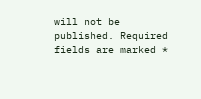will not be published. Required fields are marked *